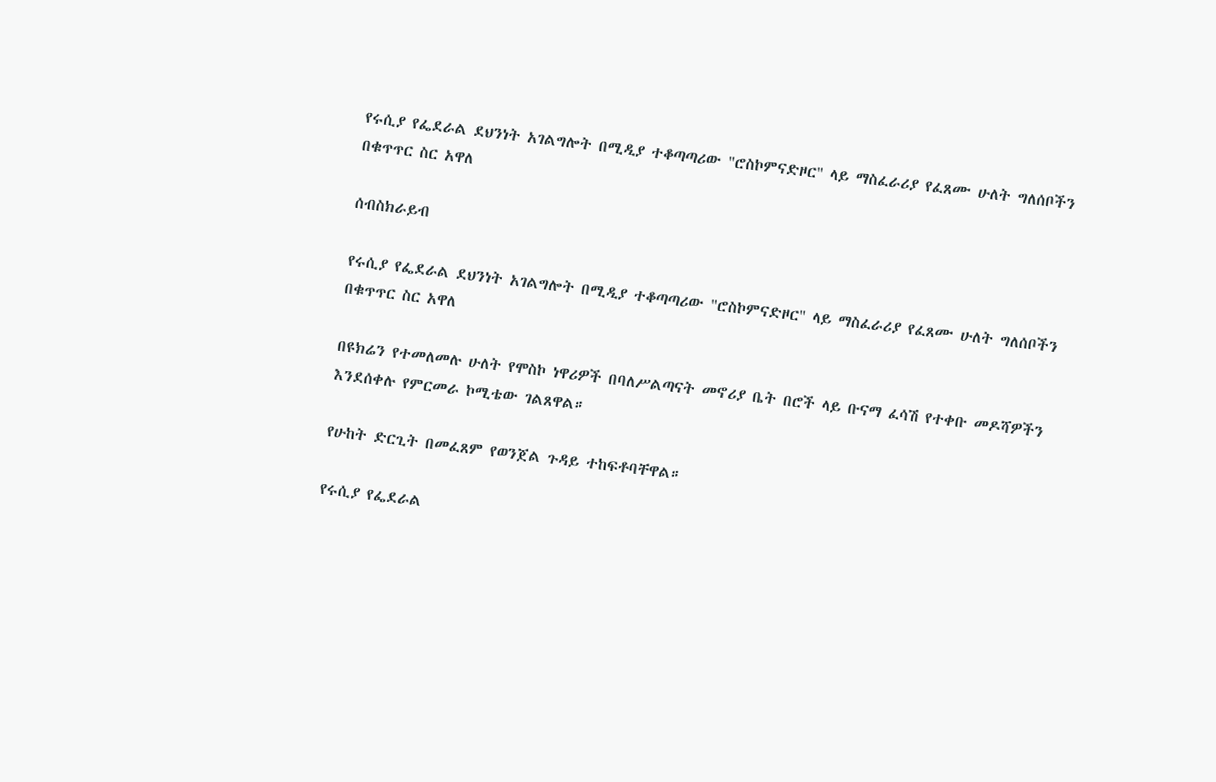የሩሲያ የፌደራል ደህንነት አገልግሎት በሚዲያ ተቆጣጣሪው "ሮስኮምናድዞር" ላይ ማስፈራሪያ የፈጸሙ ሁለት ግለሰቦችን በቁጥጥር ስር አዋለ

ሰብስክራይብ

የሩሲያ የፌደራል ደህንነት አገልግሎት በሚዲያ ተቆጣጣሪው "ሮስኮምናድዞር" ላይ ማስፈራሪያ የፈጸሙ ሁለት ግለሰቦችን በቁጥጥር ስር አዋለ

በዩክሬን የተመለመሉ ሁለት የሞስኮ ነዋሪዎች በባለሥልጣናት መኖሪያ ቤት በሮች ላይ ቡናማ ፈሳሽ የተቀቡ መዶሻዎችን እንደሰቀሉ የምርመራ ኮሚቴው ገልጸዋል።

የሁከት ድርጊት በመፈጸም የወንጀል ጉዳይ ተከፍቶባቸዋል።

የሩሲያ የፌደራል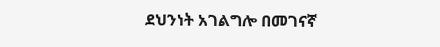ደህንነት አገልግሎ በመገናኛ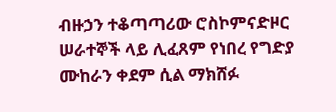ብዙኃን ተቆጣጣሪው ሮስኮምናድዞር ሠራተኞች ላይ ሊፈጸም የነበረ የግድያ ሙከራን ቀደም ሲል ማክሸፉ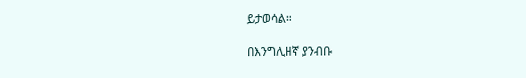ይታወሳል።

በእንግሊዘኛ ያንብቡ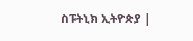ስፑትኒክ ኢትዮጵያ |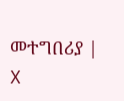መተግበሪያ | X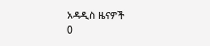አዳዲስ ዜናዎች
0